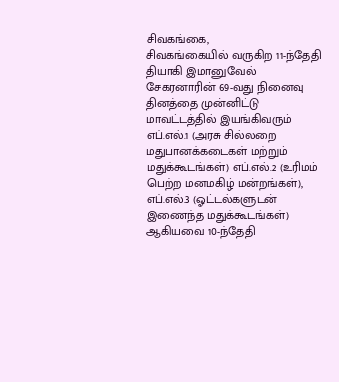சிவகங்கை,
சிவகங்கையில் வருகிற 11-ந்தேதி தியாகி இமானுவேல் சேகரனாரின் 69-வது நினைவு தினத்தை முன்னிட்டு மாவட்டத்தில் இயங்கிவரும் எப்.எல்.1 (அரசு சில்லறை மதுபானக்கடைகள் மற்றும் மதுக்கூடங்கள்) எப்.எல்.2 (உரிமம் பெற்ற மனமகிழ் மன்றங்கள்), எப்.எல்.3 (ஓட்டல்களுடன் இணைந்த மதுக்கூடங்கள்) ஆகியவை 10-ந்தேதி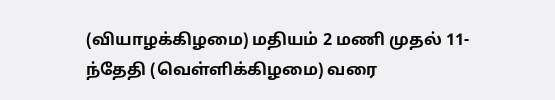(வியாழக்கிழமை) மதியம் 2 மணி முதல் 11-ந்தேதி (வெள்ளிக்கிழமை) வரை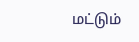மட்டும்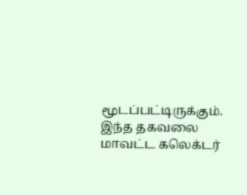மூடப்பட்டிருக்கும். இந்த தகவலை மாவட்ட கலெக்டர்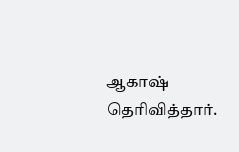ஆகாஷ் தெரிவித்தார்.